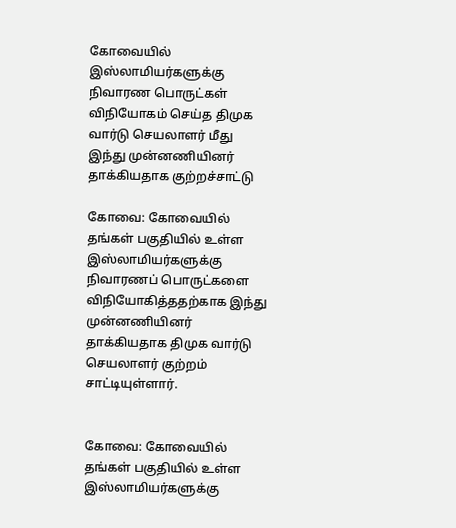கோவையில் இஸ்லாமியர்களுக்கு நிவாரண பொருட்கள் விநியோகம் செய்த திமுக வார்டு செயலாளர் மீது இந்து முன்னணியினர் தாக்கியதாக குற்றச்சாட்டு

கோவை: கோவையில் தங்கள் பகுதியில் உள்ள இஸ்லாமியர்களுக்கு நிவாரணப் பொருட்களை விநியோகித்ததற்காக இந்து முன்னணியினர் தாக்கியதாக திமுக வார்டு செயலாளர் குற்றம் சாட்டியுள்ளார்.


கோவை: கோவையில் தங்கள் பகுதியில் உள்ள இஸ்லாமியர்களுக்கு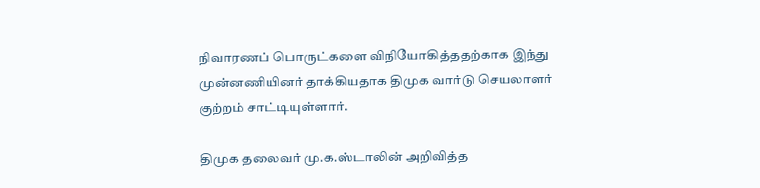நிவாரணப் பொருட்களை விநியோகித்ததற்காக இந்து முன்னணியினர் தாக்கியதாக திமுக வார்டு செயலாளர் குற்றம் சாட்டியுள்ளார்.

திமுக தலைவர் மு.க.ஸ்டாலின் அறிவித்த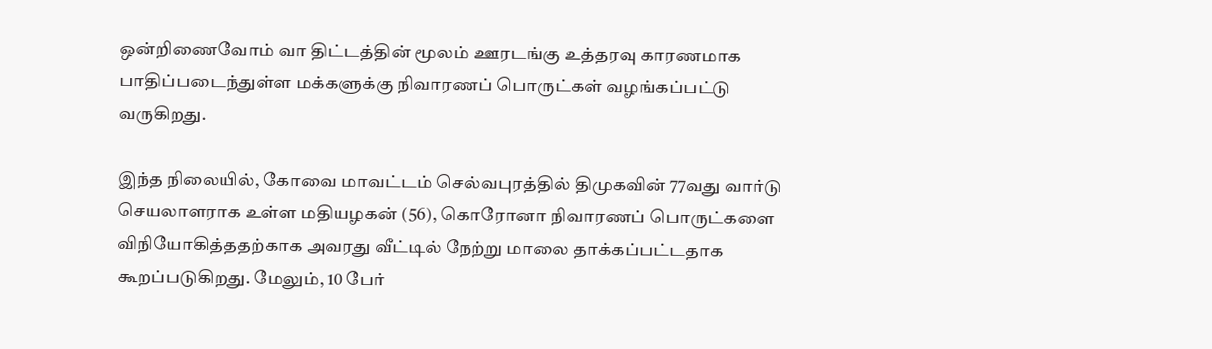ஒன்றிணைவோம் வா திட்டத்தின் மூலம் ஊரடங்கு உத்தரவு காரணமாக பாதிப்படைந்துள்ள மக்களுக்கு நிவாரணப் பொருட்கள் வழங்கப்பட்டு வருகிறது.

இந்த நிலையில், கோவை மாவட்டம் செல்வபுரத்தில் திமுகவின் 77வது வார்டு செயலாளராக உள்ள மதியழகன் (56), கொரோனா நிவாரணப் பொருட்களை விநியோகித்ததற்காக அவரது வீட்டில் நேற்று மாலை தாக்கப்பட்டதாக கூறப்படுகிறது. மேலும், 10 பேர்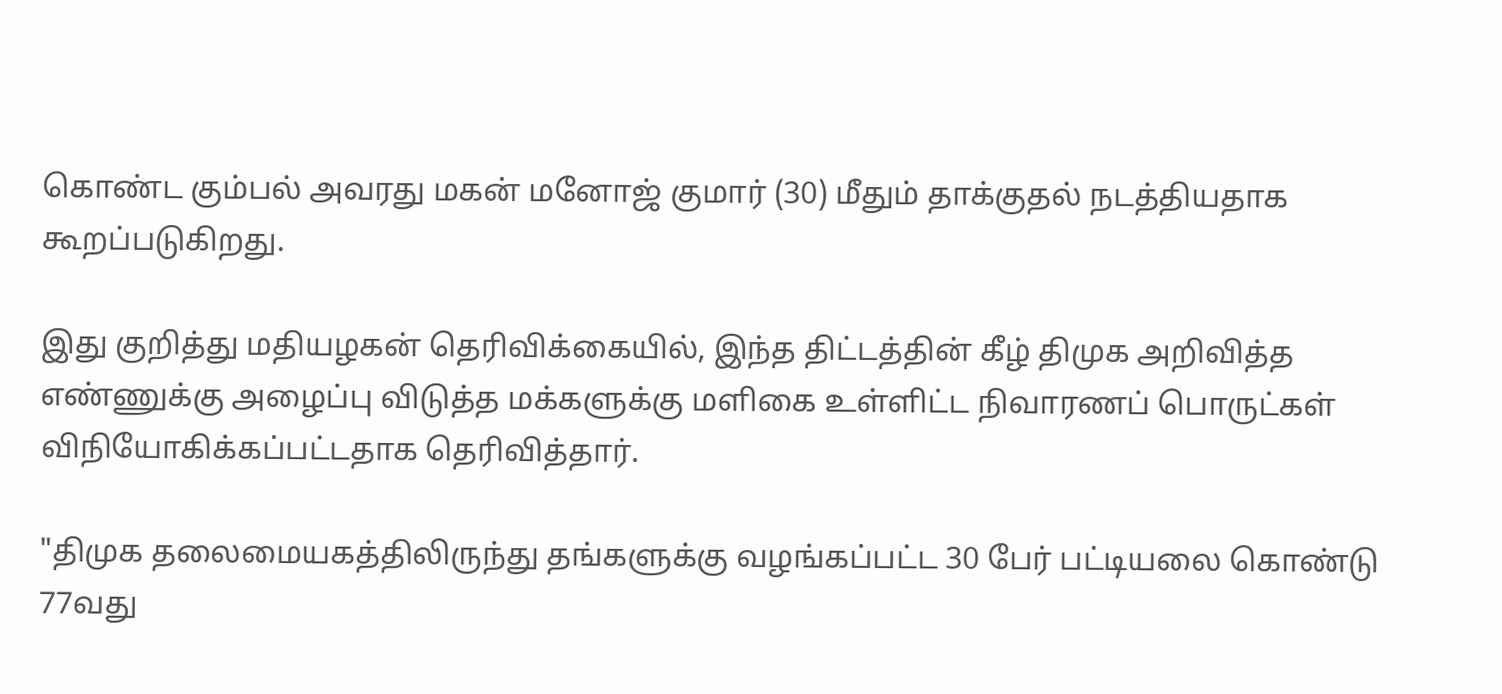கொண்ட கும்பல் அவரது மகன் மனோஜ் குமார் (30) மீதும் தாக்குதல் நடத்தியதாக கூறப்படுகிறது.

இது குறித்து மதியழகன் தெரிவிக்கையில், இந்த திட்டத்தின் கீழ் திமுக அறிவித்த எண்ணுக்கு அழைப்பு விடுத்த மக்களுக்கு மளிகை உள்ளிட்ட நிவாரணப் பொருட்கள் விநியோகிக்கப்பட்டதாக தெரிவித்தார்.

"திமுக தலைமையகத்திலிருந்து தங்களுக்கு வழங்கப்பட்ட 30 பேர் பட்டியலை கொண்டு 77வது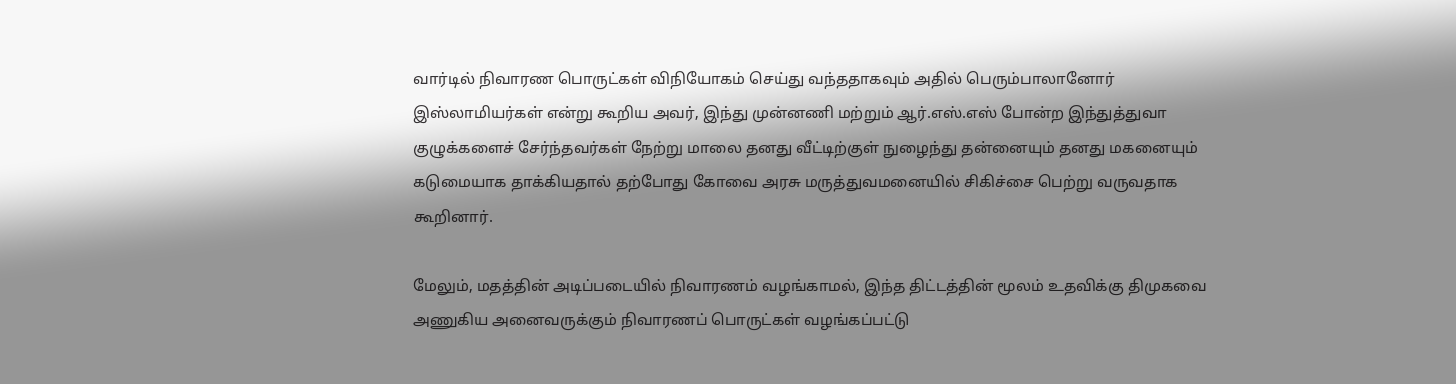வார்டில் நிவாரண பொருட்கள் விநியோகம் செய்து வந்ததாகவும் அதில் பெரும்பாலானோர் இஸ்லாமியர்கள் என்று கூறிய அவர், இந்து முன்னணி மற்றும் ஆர்.எஸ்.எஸ் போன்ற இந்துத்துவா குழுக்களைச் சேர்ந்தவர்கள் நேற்று மாலை தனது வீட்டிற்குள் நுழைந்து தன்னையும் தனது மகனையும் கடுமையாக தாக்கியதால் தற்போது கோவை அரசு மருத்துவமனையில் சிகிச்சை பெற்று வருவதாக கூறினார்.

மேலும், மதத்தின் அடிப்படையில் நிவாரணம் வழங்காமல், இந்த திட்டத்தின் மூலம் உதவிக்கு திமுகவை அணுகிய அனைவருக்கும் நிவாரணப் பொருட்கள் வழங்கப்பட்டு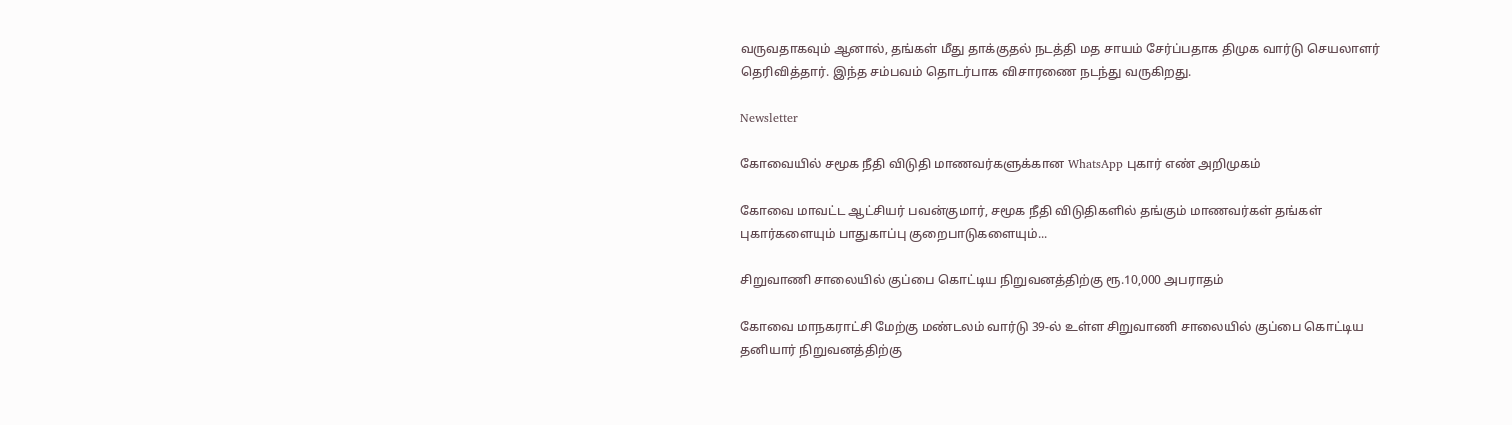வருவதாகவும் ஆனால், தங்கள் மீது தாக்குதல் நடத்தி மத சாயம் சேர்ப்பதாக திமுக வார்டு செயலாளர் தெரிவித்தார். இந்த சம்பவம் தொடர்பாக விசாரணை நடந்து வருகிறது.

Newsletter

கோவையில் சமூக நீதி விடுதி மாணவர்களுக்கான WhatsApp புகார் எண் அறிமுகம்

கோவை மாவட்ட ஆட்சியர் பவன்குமார், சமூக நீதி விடுதிகளில் தங்கும் மாணவர்கள் தங்கள் புகார்களையும் பாதுகாப்பு குறைபாடுகளையும்...

சிறுவாணி சாலையில் குப்பை கொட்டிய நிறுவனத்திற்கு ரூ.10,000 அபராதம்

கோவை மாநகராட்சி மேற்கு மண்டலம் வார்டு 39-ல் உள்ள சிறுவாணி சாலையில் குப்பை கொட்டிய தனியார் நிறுவனத்திற்கு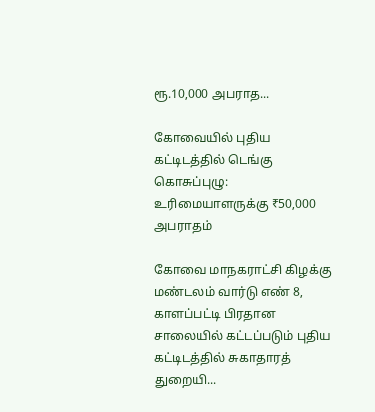ரூ.10,000 அபராத...

கோவையில் புதிய கட்டிடத்தில் டெங்கு கொசுப்புழு: உரிமையாளருக்கு ₹50,000 அபராதம்

கோவை மாநகராட்சி கிழக்கு மண்டலம் வார்டு எண் 8, காளப்பட்டி பிரதான சாலையில் கட்டப்படும் புதிய கட்டிடத்தில் சுகாதாரத் துறையி...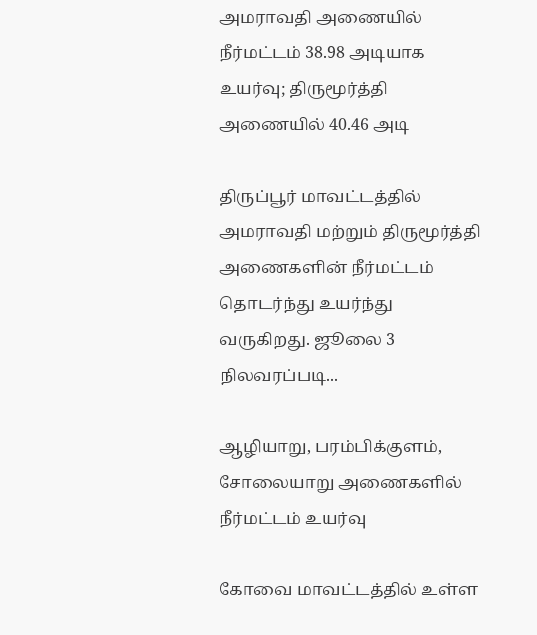அமராவதி அணையில் நீர்மட்டம் 38.98 அடியாக உயர்வு; திருமூர்த்தி அணையில் 40.46 அடி

திருப்பூர் மாவட்டத்தில் அமராவதி மற்றும் திருமூர்த்தி அணைகளின் நீர்மட்டம் தொடர்ந்து உயர்ந்து வருகிறது. ஜூலை 3 நிலவரப்படி...

ஆழியாறு, பரம்பிக்குளம், சோலையாறு அணைகளில் நீர்மட்டம் உயர்வு

கோவை மாவட்டத்தில் உள்ள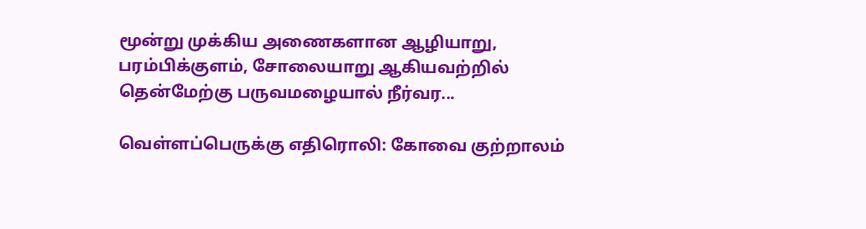மூன்று முக்கிய அணைகளான ஆழியாறு, பரம்பிக்குளம், சோலையாறு ஆகியவற்றில் தென்மேற்கு பருவமழையால் நீர்வர...

வெள்ளப்பெருக்கு எதிரொலி: கோவை குற்றாலம்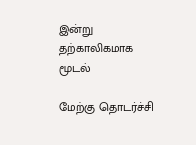இன்று தற்காலிகமாக மூடல்

மேற்கு தொடர்ச்சி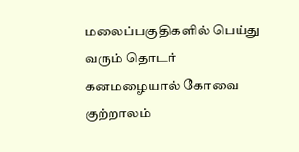மலைப்பகுதிகளில் பெய்து வரும் தொடர் கனமழையால் கோவை குற்றாலம்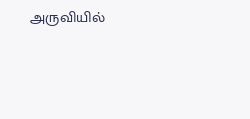அருவியில்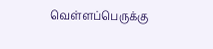வெள்ளப்பெருக்கு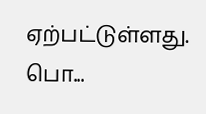ஏற்பட்டுள்ளது. பொ...